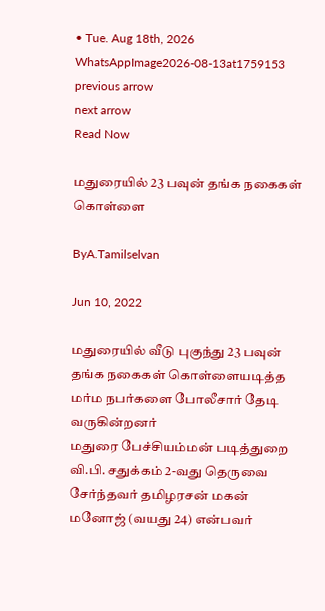• Tue. Aug 18th, 2026
WhatsAppImage2026-08-13at1759153
previous arrow
next arrow
Read Now

மதுரையில் 23 பவுன் தங்க நகைகள் கொள்ளை

ByA.Tamilselvan

Jun 10, 2022

மதுரையில் வீடு புகுந்து 23 பவுன் தங்க நகைகள் கொள்ளையடித்த மர்ம நபர்களை போலீசார் தேடி வருகின்றனர்
மதுரை பேச்சியம்மன் படித்துறை வி.பி. சதுக்கம் 2-வது தெருவை சேர்ந்தவர் தமிழரசன் மகன் மனோஜ் (வயது 24) என்பவர்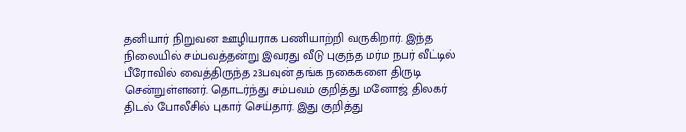தனியார் நிறுவன ஊழியராக பணியாற்றி வருகிறார். இந்த நிலையில் சம்பவத்தன்று இவரது வீடு புகுந்த மர்ம நபர் வீட்டில் பீரோவில் வைத்திருந்த 23பவுன் தங்க நகைகளை திருடி சென்றுள்ளனர். தொடர்ந்து சம்பவம் குறித்து மனோஜ் திலகர் திடல் போலீசில் புகார் செய்தார். இது குறித்து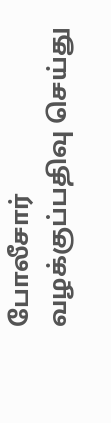போலீசார் வழக்குப்பதிவு செய்து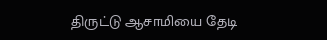திருட்டு ஆசாமியை தேடி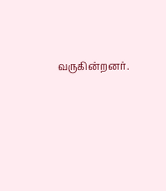வருகின்றனர்.